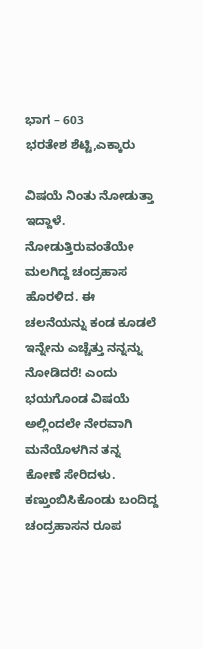ಭಾಗ – 603
ಭರತೇಶ ಶೆಟ್ಟಿ,ಎಕ್ಕಾರು

ವಿಷಯೆ ನಿಂತು ನೋಡುತ್ತಾ ಇದ್ದಾಳೆ. ನೋಡುತ್ತಿರುವಂತೆಯೇ ಮಲಗಿದ್ದ ಚಂದ್ರಹಾಸ ಹೊರಳಿದ. ಈ ಚಲನೆಯನ್ನು ಕಂಡ ಕೂಡಲೆ ಇನ್ನೇನು ಎಚ್ಚೆತ್ತು ನನ್ನನ್ನು ನೋಡಿದರೆ! ಎಂದು ಭಯಗೊಂಡ ವಿಷಯೆ ಅಲ್ಲಿಂದಲೇ ನೇರವಾಗಿ ಮನೆಯೊಳಗಿನ ತನ್ನ ಕೋಣೆ ಸೇರಿದಳು. ಕಣ್ತುಂಬಿಸಿಕೊಂಡು ಬಂದಿದ್ದ ಚಂದ್ರಹಾಸನ ರೂಪ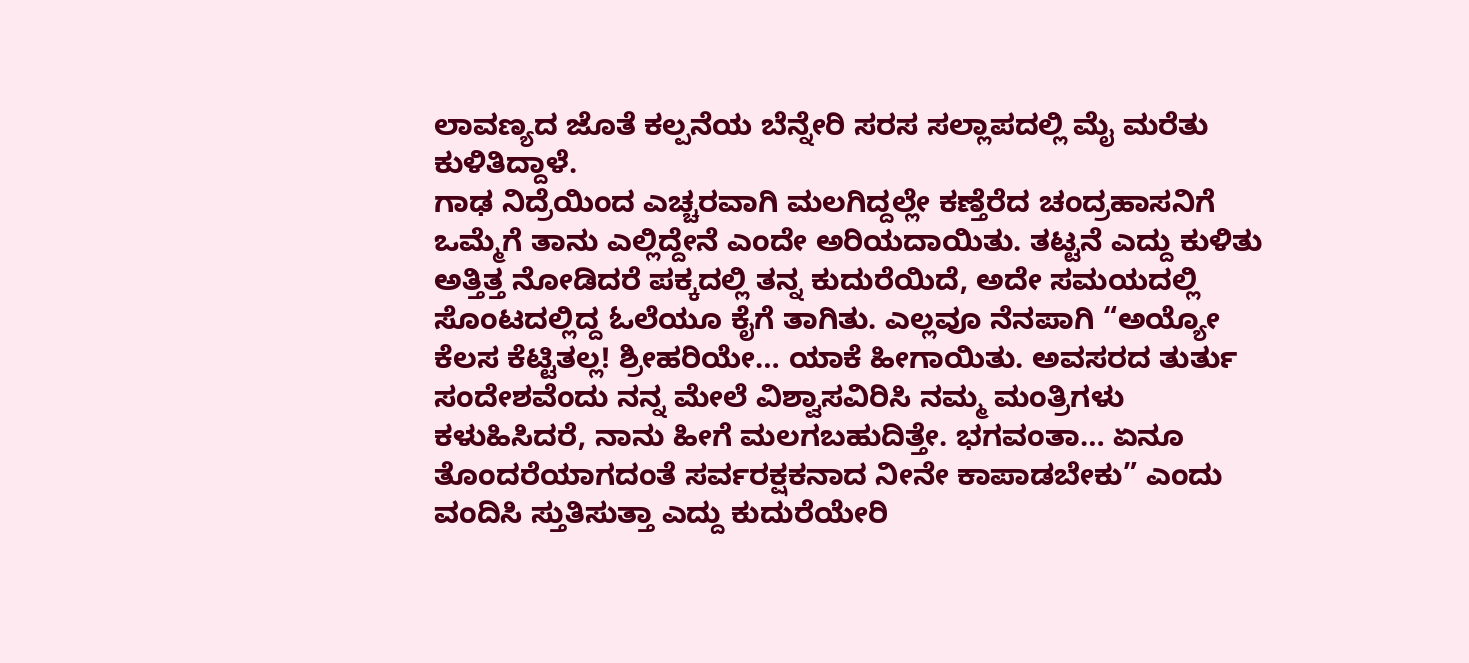ಲಾವಣ್ಯದ ಜೊತೆ ಕಲ್ಪನೆಯ ಬೆನ್ನೇರಿ ಸರಸ ಸಲ್ಲಾಪದಲ್ಲಿ ಮೈ ಮರೆತು ಕುಳಿತಿದ್ದಾಳೆ.
ಗಾಢ ನಿದ್ರೆಯಿಂದ ಎಚ್ಚರವಾಗಿ ಮಲಗಿದ್ದಲ್ಲೇ ಕಣ್ತೆರೆದ ಚಂದ್ರಹಾಸನಿಗೆ ಒಮ್ಮೆಗೆ ತಾನು ಎಲ್ಲಿದ್ದೇನೆ ಎಂದೇ ಅರಿಯದಾಯಿತು. ತಟ್ಟನೆ ಎದ್ದು ಕುಳಿತು ಅತ್ತಿತ್ತ ನೋಡಿದರೆ ಪಕ್ಕದಲ್ಲಿ ತನ್ನ ಕುದುರೆಯಿದೆ, ಅದೇ ಸಮಯದಲ್ಲಿ ಸೊಂಟದಲ್ಲಿದ್ದ ಓಲೆಯೂ ಕೈಗೆ ತಾಗಿತು. ಎಲ್ಲವೂ ನೆನಪಾಗಿ “ಅಯ್ಯೋ ಕೆಲಸ ಕೆಟ್ಟಿತಲ್ಲ! ಶ್ರೀಹರಿಯೇ… ಯಾಕೆ ಹೀಗಾಯಿತು. ಅವಸರದ ತುರ್ತು ಸಂದೇಶವೆಂದು ನನ್ನ ಮೇಲೆ ವಿಶ್ವಾಸವಿರಿಸಿ ನಮ್ಮ ಮಂತ್ರಿಗಳು ಕಳುಹಿಸಿದರೆ, ನಾನು ಹೀಗೆ ಮಲಗಬಹುದಿತ್ತೇ. ಭಗವಂತಾ… ಏನೂ ತೊಂದರೆಯಾಗದಂತೆ ಸರ್ವರಕ್ಷಕನಾದ ನೀನೇ ಕಾಪಾಡಬೇಕು” ಎಂದು ವಂದಿಸಿ ಸ್ತುತಿಸುತ್ತಾ ಎದ್ದು ಕುದುರೆಯೇರಿ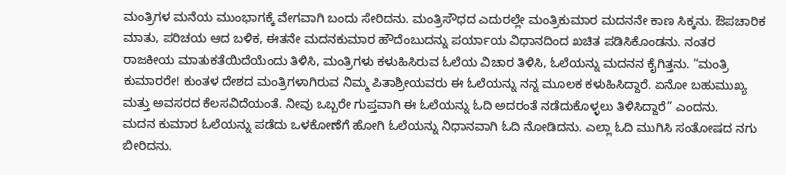ಮಂತ್ರಿಗಳ ಮನೆಯ ಮುಂಭಾಗಕ್ಕೆ ವೇಗವಾಗಿ ಬಂದು ಸೇರಿದನು. ಮಂತ್ರಿಸೌಧದ ಎದುರಲ್ಲೇ ಮಂತ್ರಿಕುಮಾರ ಮದನನೇ ಕಾಣ ಸಿಕ್ಕನು. ಔಪಚಾರಿಕ ಮಾತು, ಪರಿಚಯ ಆದ ಬಳಿಕ, ಈತನೇ ಮದನಕುಮಾರ ಹೌದೆಂಬುದನ್ನು ಪರ್ಯಾಯ ವಿಧಾನದಿಂದ ಖಚಿತ ಪಡಿಸಿಕೊಂಡನು. ನಂತರ ರಾಜಕೀಯ ಮಾತುಕತೆಯಿದೆಯೆಂದು ತಿಳಿಸಿ, ಮಂತ್ರಿಗಳು ಕಳುಹಿಸಿರುವ ಓಲೆಯ ವಿಚಾರ ತಿಳಿಸಿ, ಓಲೆಯನ್ನು ಮದನನ ಕೈಗಿತ್ತನು. “ಮಂತ್ರಿ ಕುಮಾರರೇ! ಕುಂತಳ ದೇಶದ ಮಂತ್ರಿಗಳಾಗಿರುವ ನಿಮ್ಮ ಪಿತಾಶ್ರೀಯವರು ಈ ಓಲೆಯನ್ನು ನನ್ನ ಮೂಲಕ ಕಳುಹಿಸಿದ್ದಾರೆ. ಏನೋ ಬಹುಮುಖ್ಯ ಮತ್ತು ಅವಸರದ ಕೆಲಸವಿದೆಯಂತೆ. ನೀವು ಒಬ್ಬರೇ ಗುಪ್ತವಾಗಿ ಈ ಓಲೆಯನ್ನು ಓದಿ ಅದರಂತೆ ನಡೆದುಕೊಳ್ಳಲು ತಿಳಿಸಿದ್ದಾರೆ” ಎಂದನು.
ಮದನ ಕುಮಾರ ಓಲೆಯನ್ನು ಪಡೆದು ಒಳಕೋಣೆಗೆ ಹೋಗಿ ಓಲೆಯನ್ನು ನಿಧಾನವಾಗಿ ಓದಿ ನೋಡಿದನು. ಎಲ್ಲಾ ಓದಿ ಮುಗಿಸಿ ಸಂತೋಷದ ನಗು ಬೀರಿದನು.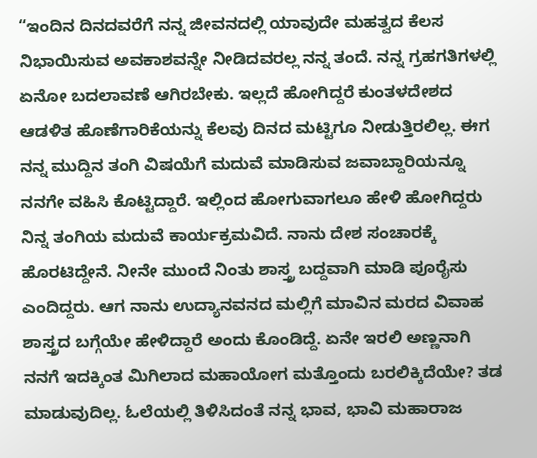“ಇಂದಿನ ದಿನದವರೆಗೆ ನನ್ನ ಜೀವನದಲ್ಲಿ ಯಾವುದೇ ಮಹತ್ವದ ಕೆಲಸ ನಿಭಾಯಿಸುವ ಅವಕಾಶವನ್ನೇ ನೀಡಿದವರಲ್ಲ ನನ್ನ ತಂದೆ. ನನ್ನ ಗ್ರಹಗತಿಗಳಲ್ಲಿ ಏನೋ ಬದಲಾವಣೆ ಆಗಿರಬೇಕು. ಇಲ್ಲದೆ ಹೋಗಿದ್ದರೆ ಕುಂತಳದೇಶದ ಆಡಳಿತ ಹೊಣೆಗಾರಿಕೆಯನ್ನು ಕೆಲವು ದಿನದ ಮಟ್ಟಿಗೂ ನೀಡುತ್ತಿರಲಿಲ್ಲ. ಈಗ ನನ್ನ ಮುದ್ದಿನ ತಂಗಿ ವಿಷಯೆಗೆ ಮದುವೆ ಮಾಡಿಸುವ ಜವಾಬ್ದಾರಿಯನ್ನೂ ನನಗೇ ವಹಿಸಿ ಕೊಟ್ಟಿದ್ದಾರೆ. ಇಲ್ಲಿಂದ ಹೋಗುವಾಗಲೂ ಹೇಳಿ ಹೋಗಿದ್ದರು ನಿನ್ನ ತಂಗಿಯ ಮದುವೆ ಕಾರ್ಯಕ್ರಮವಿದೆ. ನಾನು ದೇಶ ಸಂಚಾರಕ್ಕೆ ಹೊರಟಿದ್ದೇನೆ. ನೀನೇ ಮುಂದೆ ನಿಂತು ಶಾಸ್ತ್ರ ಬದ್ದವಾಗಿ ಮಾಡಿ ಪೂರೈಸು ಎಂದಿದ್ದರು. ಆಗ ನಾನು ಉದ್ಯಾನವನದ ಮಲ್ಲಿಗೆ ಮಾವಿನ ಮರದ ವಿವಾಹ ಶಾಸ್ತ್ರದ ಬಗ್ಗೆಯೇ ಹೇಳಿದ್ದಾರೆ ಅಂದು ಕೊಂಡಿದ್ದೆ. ಏನೇ ಇರಲಿ ಅಣ್ಣನಾಗಿ ನನಗೆ ಇದಕ್ಕಿಂತ ಮಿಗಿಲಾದ ಮಹಾಯೋಗ ಮತ್ತೊಂದು ಬರಲಿಕ್ಕಿದೆಯೇ? ತಡ ಮಾಡುವುದಿಲ್ಲ. ಓಲೆಯಲ್ಲಿ ತಿಳಿಸಿದಂತೆ ನನ್ನ ಭಾವ, ಭಾವಿ ಮಹಾರಾಜ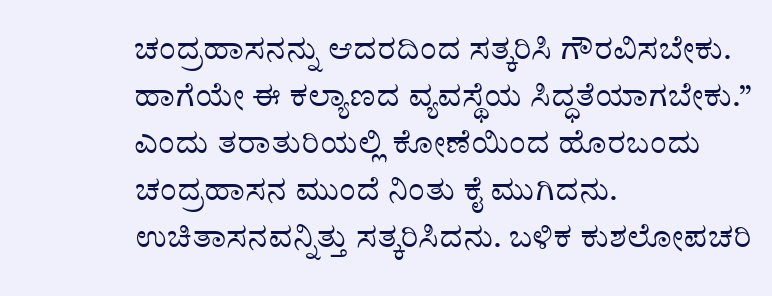ಚಂದ್ರಹಾಸನನ್ನು ಆದರದಿಂದ ಸತ್ಕರಿಸಿ ಗೌರವಿಸಬೇಕು. ಹಾಗೆಯೇ ಈ ಕಲ್ಯಾಣದ ವ್ಯವಸ್ಥೆಯ ಸಿದ್ಧತೆಯಾಗಬೇಕು.” ಎಂದು ತರಾತುರಿಯಲ್ಲಿ ಕೋಣೆಯಿಂದ ಹೊರಬಂದು ಚಂದ್ರಹಾಸನ ಮುಂದೆ ನಿಂತು ಕೈ ಮುಗಿದನು. ಉಚಿತಾಸನವನ್ನಿತ್ತು ಸತ್ಕರಿಸಿದನು. ಬಳಿಕ ಕುಶಲೋಪಚರಿ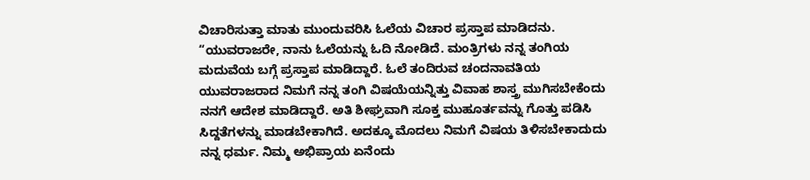ವಿಚಾರಿಸುತ್ತಾ ಮಾತು ಮುಂದುವರಿಸಿ ಓಲೆಯ ವಿಚಾರ ಪ್ರಸ್ತಾಪ ಮಾಡಿದನು. “ಯುವರಾಜರೇ, ನಾನು ಓಲೆಯನ್ನು ಓದಿ ನೋಡಿದೆ. ಮಂತ್ರಿಗಳು ನನ್ನ ತಂಗಿಯ ಮದುವೆಯ ಬಗ್ಗೆ ಪ್ರಸ್ತಾಪ ಮಾಡಿದ್ದಾರೆ. ಓಲೆ ತಂದಿರುವ ಚಂದನಾವತಿಯ ಯುವರಾಜರಾದ ನಿಮಗೆ ನನ್ನ ತಂಗಿ ವಿಷಯೆಯನ್ನಿತ್ತು ವಿವಾಹ ಶಾಸ್ತ್ರ ಮುಗಿಸಬೇಕೆಂದು ನನಗೆ ಆದೇಶ ಮಾಡಿದ್ದಾರೆ. ಅತಿ ಶೀಘ್ರವಾಗಿ ಸೂಕ್ತ ಮುಹೂರ್ತವನ್ನು ಗೊತ್ತು ಪಡಿಸಿ ಸಿದ್ದತೆಗಳನ್ನು ಮಾಡಬೇಕಾಗಿದೆ. ಅದಕ್ಕೂ ಮೊದಲು ನಿಮಗೆ ವಿಷಯ ತಿಳಿಸಬೇಕಾದುದು ನನ್ನ ಧರ್ಮ. ನಿಮ್ಮ ಅಭಿಪ್ರಾಯ ಏನೆಂದು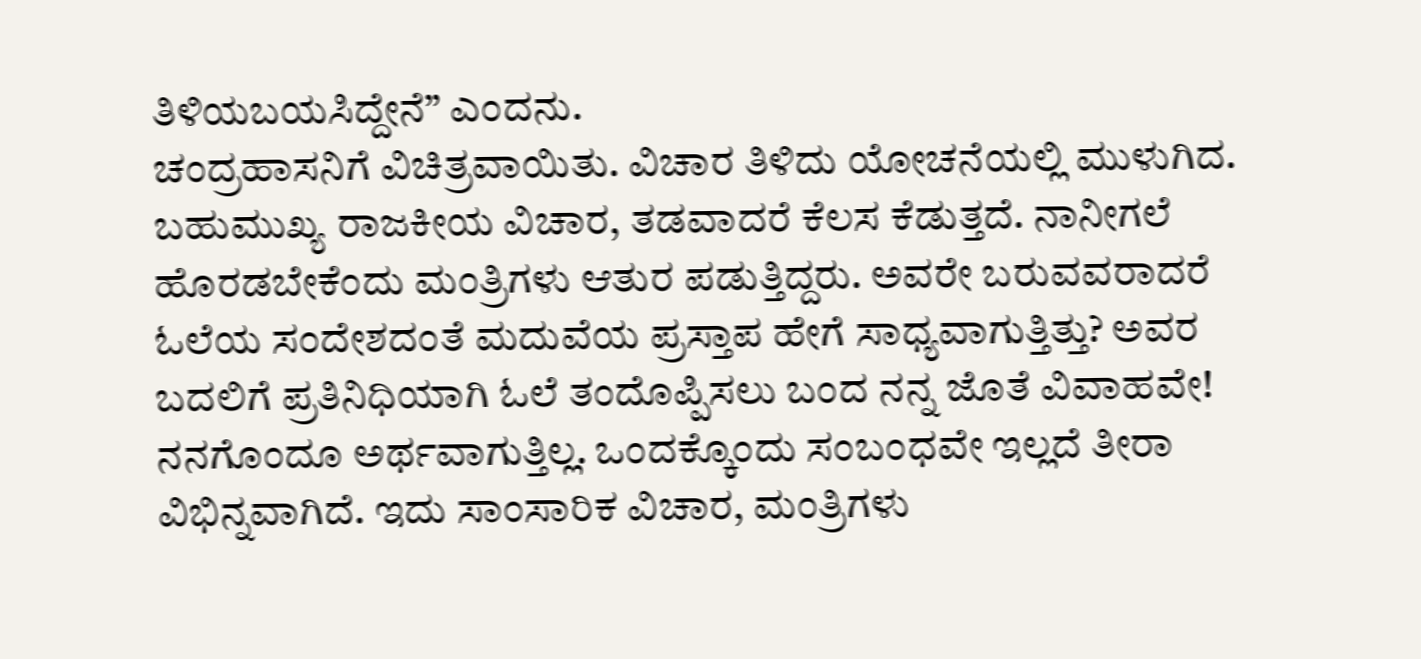ತಿಳಿಯಬಯಸಿದ್ದೇನೆ” ಎಂದನು.
ಚಂದ್ರಹಾಸನಿಗೆ ವಿಚಿತ್ರವಾಯಿತು. ವಿಚಾರ ತಿಳಿದು ಯೋಚನೆಯಲ್ಲಿ ಮುಳುಗಿದ. ಬಹುಮುಖ್ಯ ರಾಜಕೀಯ ವಿಚಾರ, ತಡವಾದರೆ ಕೆಲಸ ಕೆಡುತ್ತದೆ. ನಾನೀಗಲೆ ಹೊರಡಬೇಕೆಂದು ಮಂತ್ರಿಗಳು ಆತುರ ಪಡುತ್ತಿದ್ದರು. ಅವರೇ ಬರುವವರಾದರೆ ಓಲೆಯ ಸಂದೇಶದಂತೆ ಮದುವೆಯ ಪ್ರಸ್ತಾಪ ಹೇಗೆ ಸಾಧ್ಯವಾಗುತ್ತಿತ್ತು? ಅವರ ಬದಲಿಗೆ ಪ್ರತಿನಿಧಿಯಾಗಿ ಓಲೆ ತಂದೊಪ್ಪಿಸಲು ಬಂದ ನನ್ನ ಜೊತೆ ವಿವಾಹವೇ! ನನಗೊಂದೂ ಅರ್ಥವಾಗುತ್ತಿಲ್ಲ. ಒಂದಕ್ಕೊಂದು ಸಂಬಂಧವೇ ಇಲ್ಲದೆ ತೀರಾ ವಿಭಿನ್ನವಾಗಿದೆ. ಇದು ಸಾಂಸಾರಿಕ ವಿಚಾರ, ಮಂತ್ರಿಗಳು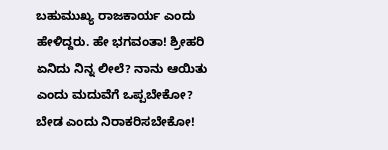ಬಹುಮುಖ್ಯ ರಾಜಕಾರ್ಯ ಎಂದು ಹೇಳಿದ್ದರು. ಹೇ ಭಗವಂತಾ! ಶ್ರೀಹರಿ ಏನಿದು ನಿನ್ನ ಲೀಲೆ? ನಾನು ಆಯಿತು ಎಂದು ಮದುವೆಗೆ ಒಪ್ಪಬೇಕೋ? ಬೇಡ ಎಂದು ನಿರಾಕರಿಸಬೇಕೋ!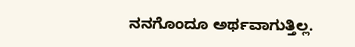ನನಗೊಂದೂ ಅರ್ಥವಾಗುತ್ತಿಲ್ಲ.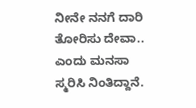ನೀನೇ ನನಗೆ ದಾರಿ ತೋರಿಸು ದೇವಾ.. ಎಂದು ಮನಸಾ ಸ್ಮರಿಸಿ ನಿಂತಿದ್ದಾನೆ.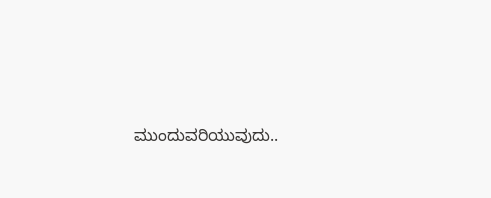ಮುಂದುವರಿಯುವುದು..